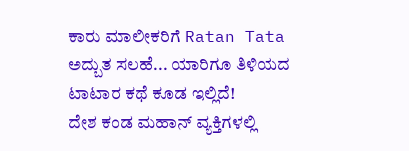ಕಾರು ಮಾಲೀಕರಿಗೆ Ratan Tata ಅದ್ಬುತ ಸಲಹೆ... ಯಾರಿಗೂ ತಿಳಿಯದ ಟಾಟಾರ ಕಥೆ ಕೂಡ ಇಲ್ಲಿದೆ!
ದೇಶ ಕಂಡ ಮಹಾನ್ ವ್ಯಕ್ತಿಗಳಲ್ಲಿ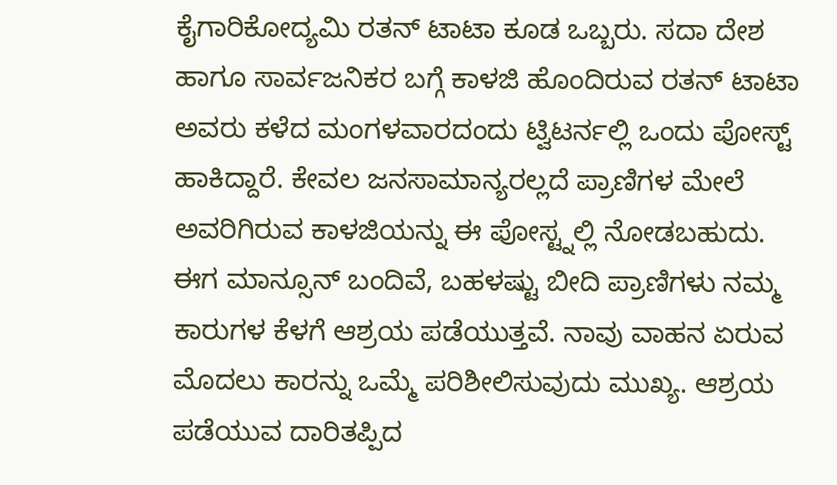ಕೈಗಾರಿಕೋದ್ಯಮಿ ರತನ್ ಟಾಟಾ ಕೂಡ ಒಬ್ಬರು. ಸದಾ ದೇಶ ಹಾಗೂ ಸಾರ್ವಜನಿಕರ ಬಗ್ಗೆ ಕಾಳಜಿ ಹೊಂದಿರುವ ರತನ್ ಟಾಟಾ ಅವರು ಕಳೆದ ಮಂಗಳವಾರದಂದು ಟ್ವಿಟರ್ನಲ್ಲಿ ಒಂದು ಪೋಸ್ಟ್ ಹಾಕಿದ್ದಾರೆ. ಕೇವಲ ಜನಸಾಮಾನ್ಯರಲ್ಲದೆ ಪ್ರಾಣಿಗಳ ಮೇಲೆ ಅವರಿಗಿರುವ ಕಾಳಜಿಯನ್ನು ಈ ಪೋಸ್ಟ್ನಲ್ಲಿ ನೋಡಬಹುದು.
ಈಗ ಮಾನ್ಸೂನ್ ಬಂದಿವೆ, ಬಹಳಷ್ಟು ಬೀದಿ ಪ್ರಾಣಿಗಳು ನಮ್ಮ ಕಾರುಗಳ ಕೆಳಗೆ ಆಶ್ರಯ ಪಡೆಯುತ್ತವೆ. ನಾವು ವಾಹನ ಏರುವ ಮೊದಲು ಕಾರನ್ನು ಒಮ್ಮೆ ಪರಿಶೀಲಿಸುವುದು ಮುಖ್ಯ. ಆಶ್ರಯ ಪಡೆಯುವ ದಾರಿತಪ್ಪಿದ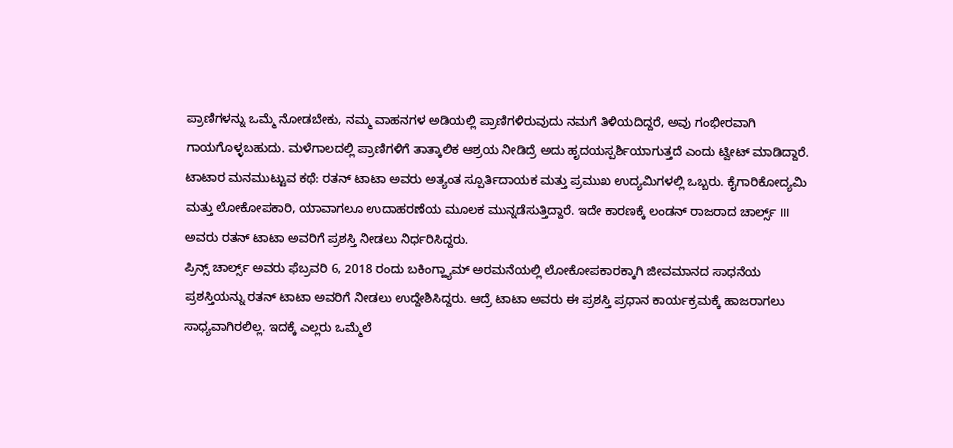ಪ್ರಾಣಿಗಳನ್ನು ಒಮ್ಮೆ ನೋಡಬೇಕು, ನಮ್ಮ ವಾಹನಗಳ ಅಡಿಯಲ್ಲಿ ಪ್ರಾಣಿಗಳಿರುವುದು ನಮಗೆ ತಿಳಿಯದಿದ್ದರೆ, ಅವು ಗಂಭೀರವಾಗಿ ಗಾಯಗೊಳ್ಳಬಹುದು. ಮಳೆಗಾಲದಲ್ಲಿ ಪ್ರಾಣಿಗಳಿಗೆ ತಾತ್ಕಾಲಿಕ ಆಶ್ರಯ ನೀಡಿದ್ರೆ ಅದು ಹೃದಯಸ್ಪರ್ಶಿಯಾಗುತ್ತದೆ ಎಂದು ಟ್ವೀಟ್ ಮಾಡಿದ್ದಾರೆ.
ಟಾಟಾರ ಮನಮುಟ್ಟುವ ಕಥೆ: ರತನ್ ಟಾಟಾ ಅವರು ಅತ್ಯಂತ ಸ್ಪೂರ್ತಿದಾಯಕ ಮತ್ತು ಪ್ರಮುಖ ಉದ್ಯಮಿಗಳಲ್ಲಿ ಒಬ್ಬರು. ಕೈಗಾರಿಕೋದ್ಯಮಿ ಮತ್ತು ಲೋಕೋಪಕಾರಿ, ಯಾವಾಗಲೂ ಉದಾಹರಣೆಯ ಮೂಲಕ ಮುನ್ನಡೆಸುತ್ತಿದ್ದಾರೆ. ಇದೇ ಕಾರಣಕ್ಕೆ ಲಂಡನ್ ರಾಜರಾದ ಚಾರ್ಲ್ಸ್ III ಅವರು ರತನ್ ಟಾಟಾ ಅವರಿಗೆ ಪ್ರಶಸ್ತಿ ನೀಡಲು ನಿರ್ಧರಿಸಿದ್ದರು.
ಪ್ರಿನ್ಸ್ ಚಾರ್ಲ್ಸ್ ಅವರು ಫೆಬ್ರವರಿ 6, 2018 ರಂದು ಬಕಿಂಗ್ಹ್ಯಾಮ್ ಅರಮನೆಯಲ್ಲಿ ಲೋಕೋಪಕಾರಕ್ಕಾಗಿ ಜೀವಮಾನದ ಸಾಧನೆಯ ಪ್ರಶಸ್ತಿಯನ್ನು ರತನ್ ಟಾಟಾ ಅವರಿಗೆ ನೀಡಲು ಉದ್ದೇಶಿಸಿದ್ದರು. ಆದ್ರೆ ಟಾಟಾ ಅವರು ಈ ಪ್ರಶಸ್ತಿ ಪ್ರಧಾನ ಕಾರ್ಯಕ್ರಮಕ್ಕೆ ಹಾಜರಾಗಲು ಸಾಧ್ಯವಾಗಿರಲಿಲ್ಲ. ಇದಕ್ಕೆ ಎಲ್ಲರು ಒಮ್ಮೆಲೆ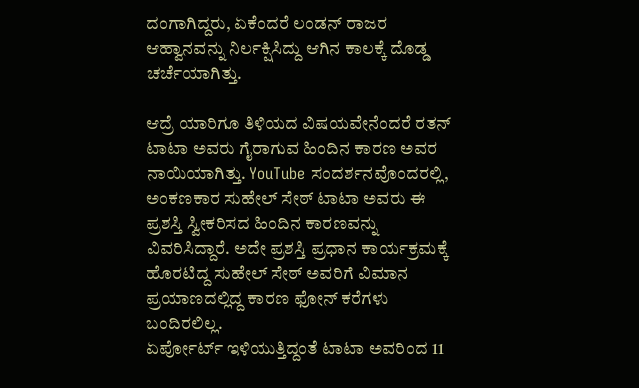ದಂಗಾಗಿದ್ದರು, ಏಕೆಂದರೆ ಲಂಡನ್ ರಾಜರ ಆಹ್ವಾನವನ್ನು ನಿರ್ಲಕ್ಷಿಸಿದ್ದು ಆಗಿನ ಕಾಲಕ್ಕೆ ದೊಡ್ಡ ಚರ್ಚೆಯಾಗಿತ್ತು.

ಆದ್ರೆ ಯಾರಿಗೂ ತಿಳಿಯದ ವಿಷಯವೇನೆಂದರೆ ರತನ್ ಟಾಟಾ ಅವರು ಗೈರಾಗುವ ಹಿಂದಿನ ಕಾರಣ ಅವರ ನಾಯಿಯಾಗಿತ್ತು. YouTube ಸಂದರ್ಶನವೊಂದರಲ್ಲಿ, ಅಂಕಣಕಾರ ಸುಹೇಲ್ ಸೇಠ್ ಟಾಟಾ ಅವರು ಈ ಪ್ರಶಸ್ತಿ ಸ್ವೀಕರಿಸದ ಹಿಂದಿನ ಕಾರಣವನ್ನು ವಿವರಿಸಿದ್ದಾರೆ. ಅದೇ ಪ್ರಶಸ್ತಿ ಪ್ರಧಾನ ಕಾರ್ಯಕ್ರಮಕ್ಕೆ ಹೊರಟಿದ್ದ ಸುಹೇಲ್ ಸೇಠ್ ಅವರಿಗೆ ವಿಮಾನ ಪ್ರಯಾಣದಲ್ಲಿದ್ದ ಕಾರಣ ಫೋನ್ ಕರೆಗಳು ಬಂದಿರಲಿಲ್ಲ.
ಏರ್ಪೋರ್ಟ್ ಇಳಿಯುತ್ತಿದ್ದಂತೆ ಟಾಟಾ ಅವರಿಂದ 11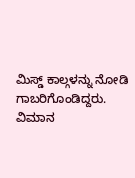ಮಿಸ್ಡ್ ಕಾಲ್ಗಳನ್ನು ನೋಡಿ ಗಾಬರಿಗೊಂಡಿದ್ದರು. ವಿಮಾನ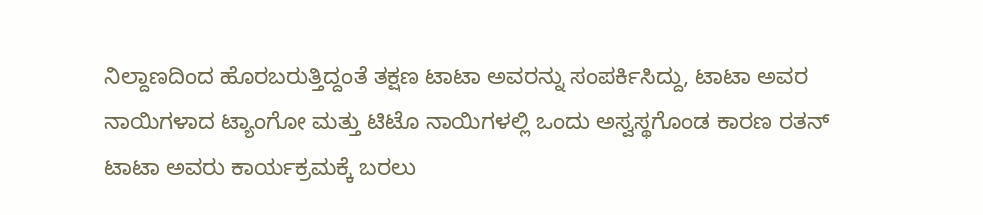ನಿಲ್ದಾಣದಿಂದ ಹೊರಬರುತ್ತಿದ್ದಂತೆ ತಕ್ಷಣ ಟಾಟಾ ಅವರನ್ನು ಸಂಪರ್ಕಿಸಿದ್ದು, ಟಾಟಾ ಅವರ ನಾಯಿಗಳಾದ ಟ್ಯಾಂಗೋ ಮತ್ತು ಟಿಟೊ ನಾಯಿಗಳಲ್ಲಿ ಒಂದು ಅಸ್ವಸ್ಥಗೊಂಡ ಕಾರಣ ರತನ್ ಟಾಟಾ ಅವರು ಕಾರ್ಯಕ್ರಮಕ್ಕೆ ಬರಲು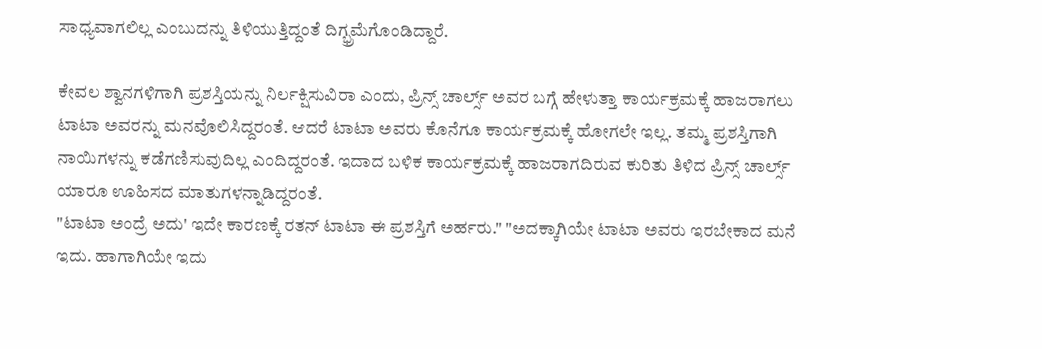ಸಾಧ್ಯವಾಗಲಿಲ್ಲ ಎಂಬುದನ್ನು ತಿಳಿಯುತ್ತಿದ್ದಂತೆ ದಿಗ್ಭ್ರಮೆಗೊಂಡಿದ್ದಾರೆ.

ಕೇವಲ ಶ್ವಾನಗಳಿಗಾಗಿ ಪ್ರಶಸ್ತಿಯನ್ನು ನಿರ್ಲಕ್ಷಿಸುವಿರಾ ಎಂದು, ಪ್ರಿನ್ಸ್ ಚಾರ್ಲ್ಸ್ ಅವರ ಬಗ್ಗೆ ಹೇಳುತ್ತಾ ಕಾರ್ಯಕ್ರಮಕ್ಕೆ ಹಾಜರಾಗಲು ಟಾಟಾ ಅವರನ್ನು ಮನವೊಲಿಸಿದ್ದರಂತೆ. ಆದರೆ ಟಾಟಾ ಅವರು ಕೊನೆಗೂ ಕಾರ್ಯಕ್ರಮಕ್ಕೆ ಹೋಗಲೇ ಇಲ್ಲ. ತಮ್ಮ ಪ್ರಶಸ್ತಿಗಾಗಿ ನಾಯಿಗಳನ್ನು ಕಡೆಗಣಿಸುವುದಿಲ್ಲ ಎಂದಿದ್ದರಂತೆ. ಇದಾದ ಬಳಿಕ ಕಾರ್ಯಕ್ರಮಕ್ಕೆ ಹಾಜರಾಗದಿರುವ ಕುರಿತು ತಿಳಿದ ಪ್ರಿನ್ಸ್ ಚಾರ್ಲ್ಸ್ ಯಾರೂ ಊಹಿಸದ ಮಾತುಗಳನ್ನಾಡಿದ್ದರಂತೆ.
"ಟಾಟಾ ಅಂದ್ರೆ ಅದು' ಇದೇ ಕಾರಣಕ್ಕೆ ರತನ್ ಟಾಟಾ ಈ ಪ್ರಶಸ್ತಿಗೆ ಅರ್ಹರು." "ಅದಕ್ಕಾಗಿಯೇ ಟಾಟಾ ಅವರು ಇರಬೇಕಾದ ಮನೆ ಇದು. ಹಾಗಾಗಿಯೇ ಇದು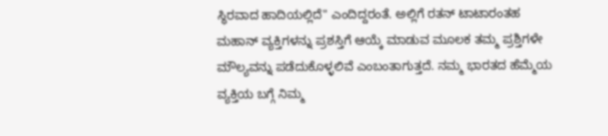ಸ್ಥಿರವಾದ ಹಾದಿಯಲ್ಲಿದೆ" ಎಂದಿದ್ದರಂತೆ. ಅಲ್ಲಿಗೆ ರತನ್ ಟಾಟಾರಂತಹ ಮಹಾನ್ ವ್ಯಕ್ತಿಗಳನ್ನು ಪ್ರಶಸ್ತಿಗೆ ಆಯ್ಕೆ ಮಾಡುವ ಮೂಲಕ ತಮ್ಮ ಪ್ರಶ್ತಿಗಳೇ ಮೌಲ್ಯವನ್ನು ಪಡೆದುಕೊಳ್ಳಲಿವೆ ಎಂಬಂತಾಗುತ್ತದೆ. ನಮ್ಮ ಭಾರತದ ಹೆಮ್ಮೆಯ ವ್ಯಕ್ತಿಯ ಬಗ್ಗೆ ನಿಮ್ಮ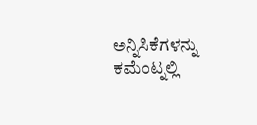ಅನ್ನಿಸಿಕೆಗಳನ್ನು ಕಮೆಂಟ್ನಲ್ಲಿ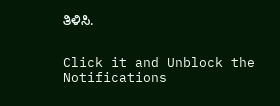ತಿಳಿಸಿ.


Click it and Unblock the Notifications